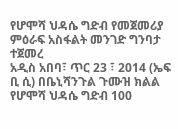የሆሞሻ ህዳሴ ግድብ የመጀመሪያ ምዕራፍ አስፋልት መንገድ ግንባታ ተጀመረ
አዲስ አበባ፣ ጥር 23 ፣ 2014 (ኤፍ ቢ ሲ) በቤኒሻንጉል ጉሙዝ ክልል የሆሞሻ ህዳሴ ግድብ 100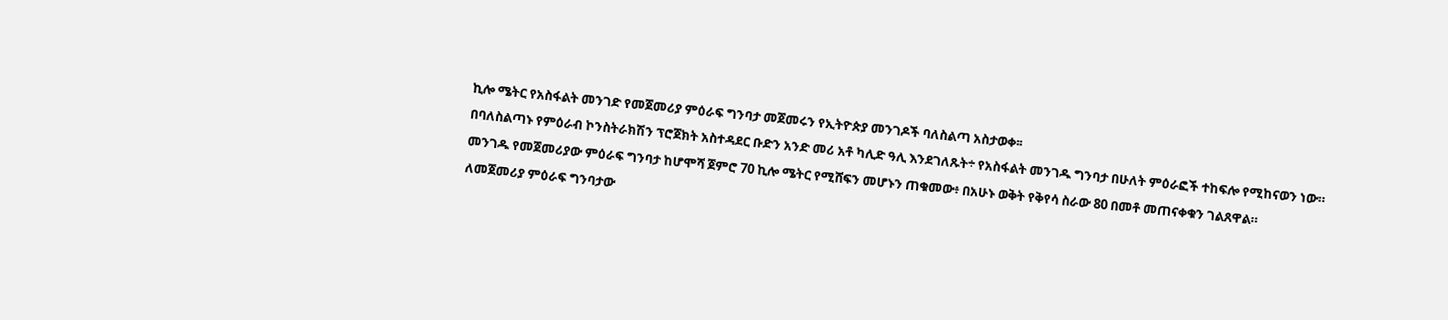ኪሎ ሜትር የአስፋልት መንገድ የመጀመሪያ ምዕራፍ ግንባታ መጀመሩን የኢትዮጵያ መንገዶች ባለስልጣ አስታወቀ፡፡
በባለስልጣኑ የምዕራብ ኮንስትራክሽን ፕሮጀክት አስተዳደር ቡድን አንድ መሪ አቶ ካሊድ ዓሊ እንደገለጹት÷ የአስፋልት መንገዱ ግንባታ በሁለት ምዕራፎች ተከፍሎ የሚከናወን ነው።
መንገዱ የመጀመሪያው ምዕራፍ ግንባታ ከሆሞሻ ጀምሮ 70 ኪሎ ሜትር የሚሸፍን መሆኑን ጠቁመው፥ በአሁኑ ወቅት የቅየሳ ስራው 80 በመቶ መጠናቀቁን ገልጸዋል።
ለመጀመሪያ ምዕራፍ ግንባታው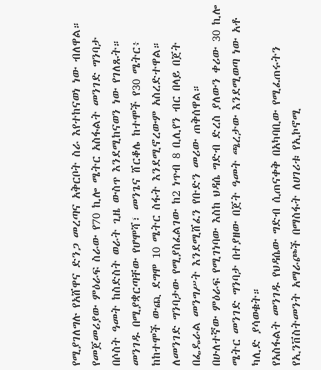የሚያገለግሉ የአሸዋና ድንጋ መረጣና አቅርቦት ስራ እየተከናወነ ነው ብለዋል።
የመጀመሪያው ምዕራፍ ስራው የ70 ኪሎ ሜትር አስፋልት መንገድ ግንባታ በሶስት ዓመት ከስድስት ወራት ጊዜ ውስጥ እንደሚከናወን ነው የገለጹት።
መንገዱ በሚያቋርጣቸው የሆሞሻ፣ መንጌና ሸርቆሌ ከተሞች የ30 ሜትር፥ ከከተሞች ውጪ ደግሞ 10 ሜትር ስፋት እንደሚኖረውም አስረድተዋል።
ለመንገድ ግንባታው የሚያስፈልገው ከ2 ነጥብ 8 ቢሊየን ብር በላይ በጀት በፌዴራል መንግሥት እንደሚሸፈን የቡድን መሪው ጠቅሰዋል።
በሁለተኛው ምዕራፍ የሚገነባው እስከ ህዳሴ ግድብ ድረስ ያለውን ቀሪው 30 ኪሎ ሜትር መንገድ ግንባታ በተያዘው በጀት ዓመት ጫረታው እንደሚወጣ ነው አቶ ካሊድ ያሳወቁት።
የአስፋልት መንገዱ የህዳሴው ግድብ ሲጠናቀቅ በአካባቢው የሚፈጠሩትን የኢንቨስትመንት አማራጮች በማስፋት ለሀገሪቱ የኢኮኖሚ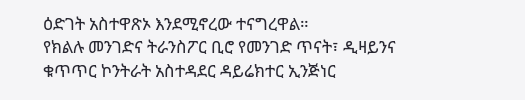ዕድገት አስተዋጽኦ እንደሚኖረው ተናግረዋል።
የክልሉ መንገድና ትራንስፖር ቢሮ የመንገድ ጥናት፣ ዲዛይንና ቁጥጥር ኮንትራት አስተዳደር ዳይሬክተር ኢንጅነር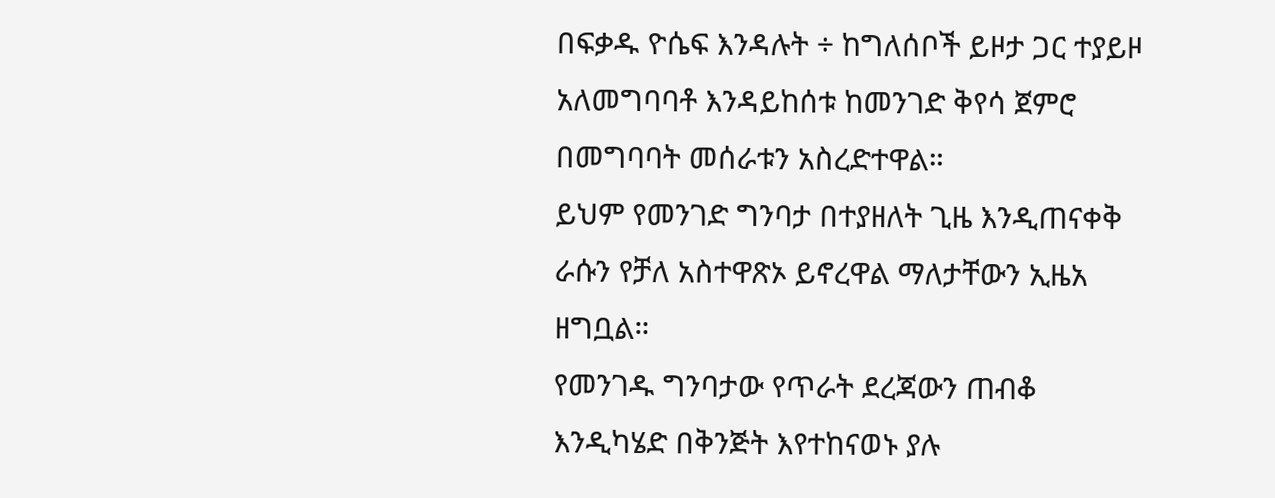በፍቃዱ ዮሴፍ እንዳሉት ÷ ከግለሰቦች ይዞታ ጋር ተያይዞ አለመግባባቶ እንዳይከሰቱ ከመንገድ ቅየሳ ጀምሮ በመግባባት መሰራቱን አስረድተዋል።
ይህም የመንገድ ግንባታ በተያዘለት ጊዜ እንዲጠናቀቅ ራሱን የቻለ አስተዋጽኦ ይኖረዋል ማለታቸውን ኢዜአ ዘግቧል።
የመንገዱ ግንባታው የጥራት ደረጃውን ጠብቆ እንዲካሄድ በቅንጅት እየተከናወኑ ያሉ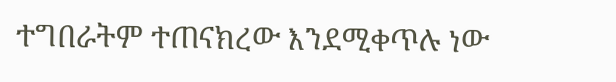ተግበራትም ተጠናክረው እንደሚቀጥሉ ነው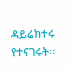ዳይሬክተሩ የተናገሩት፡፡